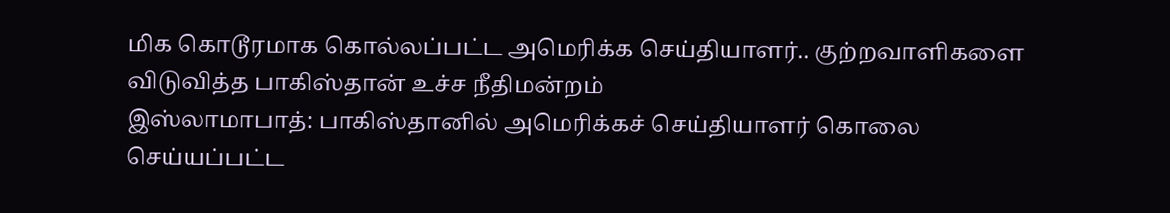மிக கொடூரமாக கொல்லப்பட்ட அமெரிக்க செய்தியாளர்.. குற்றவாளிகளை விடுவித்த பாகிஸ்தான் உச்ச நீதிமன்றம்
இஸ்லாமாபாத்: பாகிஸ்தானில் அமெரிக்கச் செய்தியாளர் கொலை செய்யப்பட்ட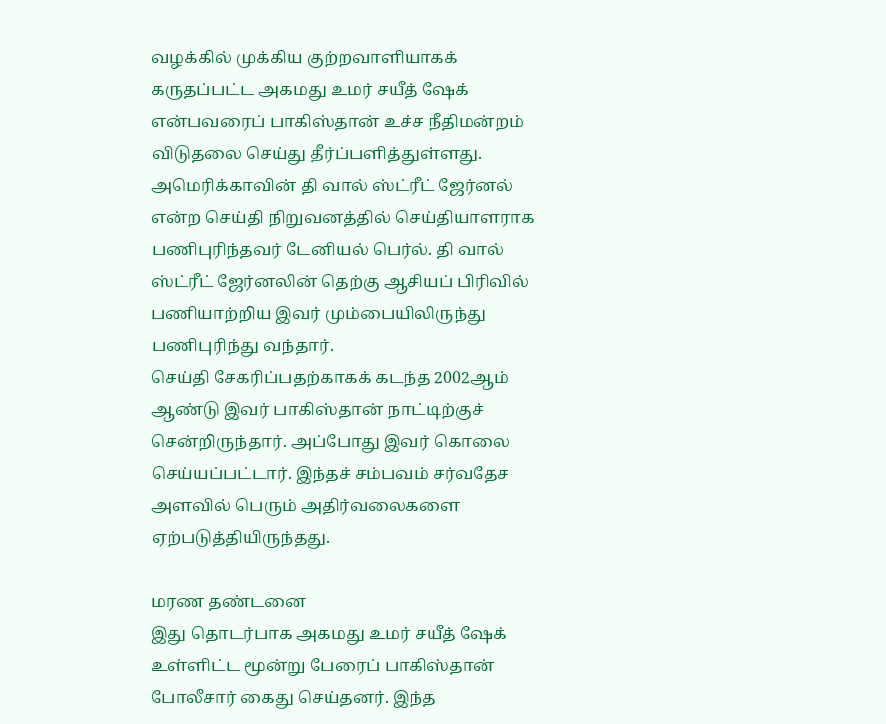வழக்கில் முக்கிய குற்றவாளியாகக் கருதப்பட்ட அகமது உமர் சயீத் ஷேக் என்பவரைப் பாகிஸ்தான் உச்ச நீதிமன்றம் விடுதலை செய்து தீர்ப்பளித்துள்ளது.
அமெரிக்காவின் தி வால் ஸ்ட்ரீட் ஜேர்னல் என்ற செய்தி நிறுவனத்தில் செய்தியாளராக பணிபுரிந்தவர் டேனியல் பெர்ல். தி வால் ஸ்ட்ரீட் ஜேர்னலின் தெற்கு ஆசியப் பிரிவில் பணியாற்றிய இவர் மும்பையிலிருந்து பணிபுரிந்து வந்தார்.
செய்தி சேகரிப்பதற்காகக் கடந்த 2002ஆம் ஆண்டு இவர் பாகிஸ்தான் நாட்டிற்குச் சென்றிருந்தார். அப்போது இவர் கொலை செய்யப்பட்டார். இந்தச் சம்பவம் சர்வதேச அளவில் பெரும் அதிர்வலைகளை ஏற்படுத்தியிருந்தது.

மரண தண்டனை
இது தொடர்பாக அகமது உமர் சயீத் ஷேக் உள்ளிட்ட மூன்று பேரைப் பாகிஸ்தான் போலீசார் கைது செய்தனர். இந்த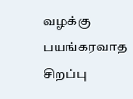வழக்கு பயங்கரவாத சிறப்பு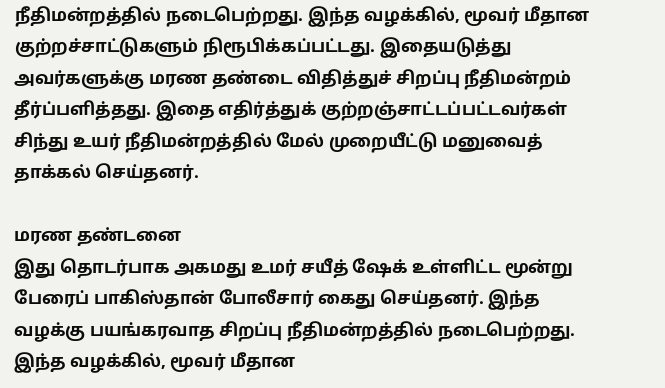நீதிமன்றத்தில் நடைபெற்றது. இந்த வழக்கில், மூவர் மீதான குற்றச்சாட்டுகளும் நிரூபிக்கப்பட்டது. இதையடுத்து அவர்களுக்கு மரண தண்டை விதித்துச் சிறப்பு நீதிமன்றம் தீர்ப்பளித்தது. இதை எதிர்த்துக் குற்றஞ்சாட்டப்பட்டவர்கள் சிந்து உயர் நீதிமன்றத்தில் மேல் முறையீட்டு மனுவைத் தாக்கல் செய்தனர்.

மரண தண்டனை
இது தொடர்பாக அகமது உமர் சயீத் ஷேக் உள்ளிட்ட மூன்று பேரைப் பாகிஸ்தான் போலீசார் கைது செய்தனர். இந்த வழக்கு பயங்கரவாத சிறப்பு நீதிமன்றத்தில் நடைபெற்றது. இந்த வழக்கில், மூவர் மீதான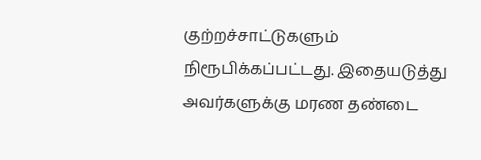குற்றச்சாட்டுகளும் நிரூபிக்கப்பட்டது. இதையடுத்து அவர்களுக்கு மரண தண்டை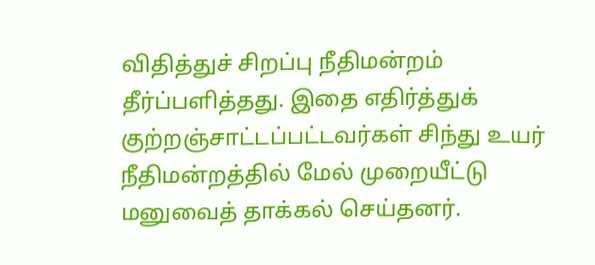விதித்துச் சிறப்பு நீதிமன்றம் தீர்ப்பளித்தது. இதை எதிர்த்துக் குற்றஞ்சாட்டப்பட்டவர்கள் சிந்து உயர் நீதிமன்றத்தில் மேல் முறையீட்டு மனுவைத் தாக்கல் செய்தனர்.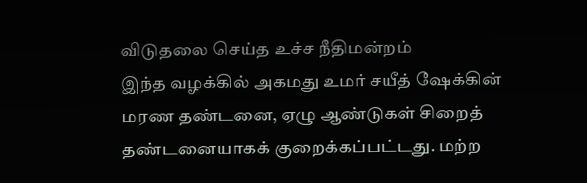விடுதலை செய்த உச்ச நீதிமன்றம்
இந்த வழக்கில் அகமது உமர் சயீத் ஷேக்கின் மரண தண்டனை, ஏழு ஆண்டுகள் சிறைத் தண்டனையாகக் குறைக்கப்பட்டது. மற்ற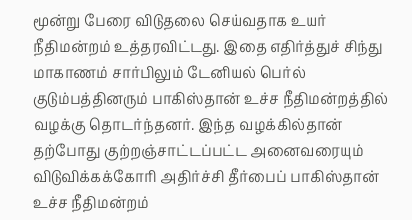மூன்று பேரை விடுதலை செய்வதாக உயர் நீதிமன்றம் உத்தரவிட்டது. இதை எதிர்த்துச் சிந்து மாகாணம் சார்பிலும் டேனியல் பெர்ல் குடும்பத்தினரும் பாகிஸ்தான் உச்ச நீதிமன்றத்தில் வழக்கு தொடர்ந்தனர். இந்த வழக்கில்தான் தற்போது குற்றஞ்சாட்டப்பட்ட அனைவரையும் விடுவிக்கக்கோரி அதிர்ச்சி தீர்பைப் பாகிஸ்தான் உச்ச நீதிமன்றம்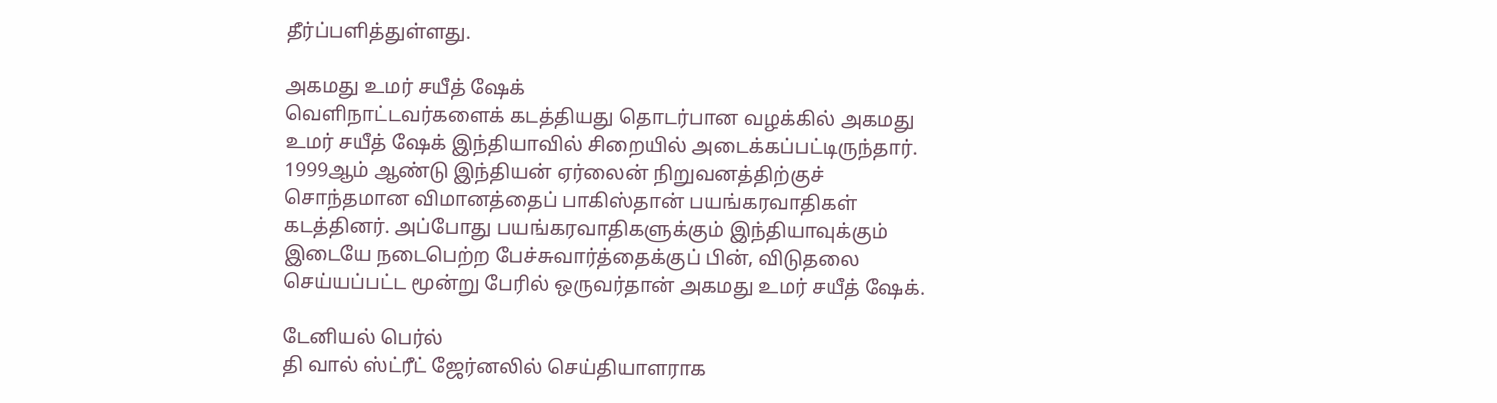தீர்ப்பளித்துள்ளது.

அகமது உமர் சயீத் ஷேக்
வெளிநாட்டவர்களைக் கடத்தியது தொடர்பான வழக்கில் அகமது உமர் சயீத் ஷேக் இந்தியாவில் சிறையில் அடைக்கப்பட்டிருந்தார். 1999ஆம் ஆண்டு இந்தியன் ஏர்லைன் நிறுவனத்திற்குச் சொந்தமான விமானத்தைப் பாகிஸ்தான் பயங்கரவாதிகள் கடத்தினர். அப்போது பயங்கரவாதிகளுக்கும் இந்தியாவுக்கும் இடையே நடைபெற்ற பேச்சுவார்த்தைக்குப் பின், விடுதலை செய்யப்பட்ட மூன்று பேரில் ஒருவர்தான் அகமது உமர் சயீத் ஷேக்.

டேனியல் பெர்ல்
தி வால் ஸ்ட்ரீட் ஜேர்னலில் செய்தியாளராக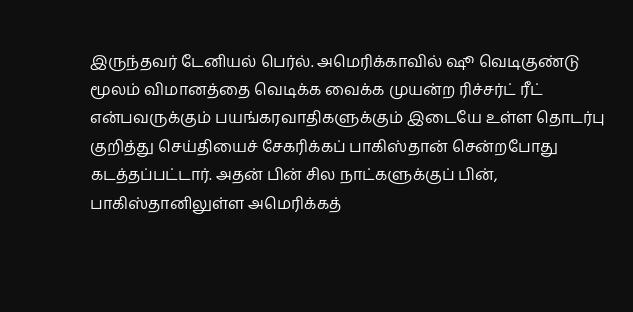இருந்தவர் டேனியல் பெர்ல். அமெரிக்காவில் ஷூ வெடிகுண்டு மூலம் விமானத்தை வெடிக்க வைக்க முயன்ற ரிச்சர்ட் ரீட் என்பவருக்கும் பயங்கரவாதிகளுக்கும் இடையே உள்ள தொடர்பு குறித்து செய்தியைச் சேகரிக்கப் பாகிஸ்தான் சென்றபோது கடத்தப்பட்டார். அதன் பின் சில நாட்களுக்குப் பின், பாகிஸ்தானிலுள்ள அமெரிக்கத்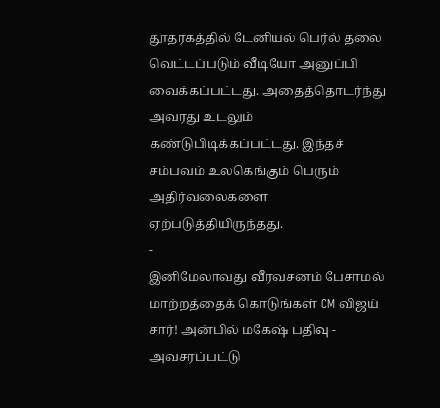தூதரகத்தில் டேனியல் பெர்ல் தலை வெட்டப்படும் வீடியோ அனுப்பி வைக்கப்பட்டது. அதைத்தொடர்ந்து அவரது உடலும் கண்டுபிடிக்கப்பட்டது. இந்தச் சம்பவம் உலகெங்கும் பெரும் அதிர்வலைகளை ஏற்படுத்தியிருந்தது.
-
இனிமேலாவது வீரவசனம் பேசாமல் மாற்றத்தைக் கொடுங்கள் CM விஜய் சார்! அன்பில் மகேஷ் பதிவு -
அவசரப்பட்டு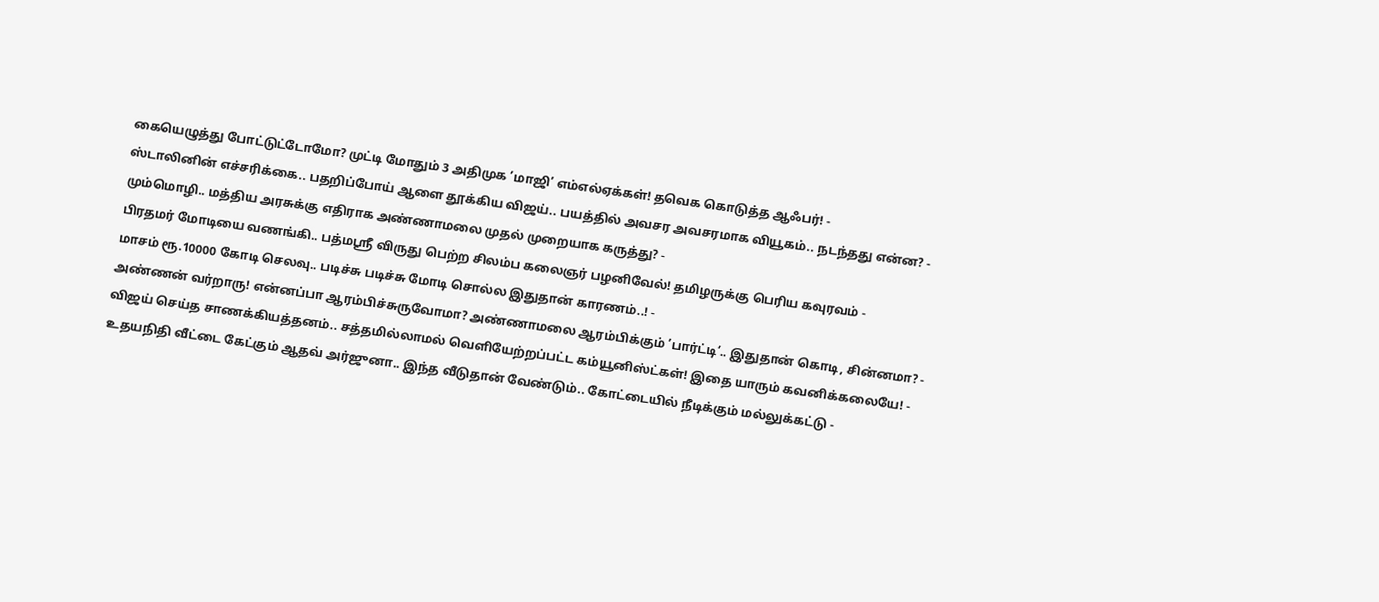கையெழுத்து போட்டுட்டோமோ? முட்டி மோதும் 3 அதிமுக ’மாஜி’ எம்எல்ஏக்கள்! தவெக கொடுத்த ஆஃபர்! -
ஸ்டாலினின் எச்சரிக்கை.. பதறிப்போய் ஆளை தூக்கிய விஜய்.. பயத்தில் அவசர அவசரமாக வியூகம்.. நடந்தது என்ன? -
மும்மொழி.. மத்திய அரசுக்கு எதிராக அண்ணாமலை முதல் முறையாக கருத்து? -
பிரதமர் மோடியை வணங்கி.. பத்மஸ்ரீ விருது பெற்ற சிலம்ப கலைஞர் பழனிவேல்! தமிழருக்கு பெரிய கவுரவம் -
மாசம் ரூ.10000 கோடி செலவு.. படிச்சு படிச்சு மோடி சொல்ல இதுதான் காரணம்..! -
அண்ணன் வர்றாரு! என்னப்பா ஆரம்பிச்சுருவோமா? அண்ணாமலை ஆரம்பிக்கும் ’பார்ட்டி’.. இதுதான் கொடி, சின்னமா? -
விஜய் செய்த சாணக்கியத்தனம்.. சத்தமில்லாமல் வெளியேற்றப்பட்ட கம்யூனிஸ்ட்கள்! இதை யாரும் கவனிக்கலையே! -
உதயநிதி வீட்டை கேட்கும் ஆதவ் அர்ஜுனா.. இந்த வீடுதான் வேண்டும்.. கோட்டையில் நீடிக்கும் மல்லுக்கட்டு -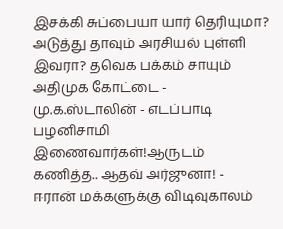இசக்கி சுப்பையா யார் தெரியுமா? அடுத்து தாவும் அரசியல் புள்ளி இவரா? தவெக பக்கம் சாயும் அதிமுக கோட்டை -
மு.க.ஸ்டாலின் - எடப்பாடி பழனிசாமி இணைவார்கள்!ஆருடம் கணித்த.. ஆதவ் அர்ஜுனா! -
ஈரான் மக்களுக்கு விடிவுகாலம்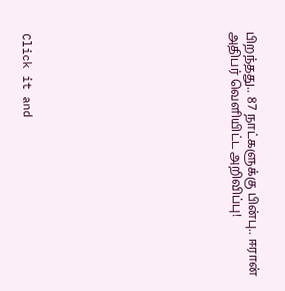பிறந்தது.. 87 நாட்களுக்கு பின்பு.. ஈரான் அதிபர் வெளியிட்ட அறிவிப்பு!












Click it and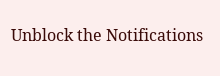Unblock the Notifications